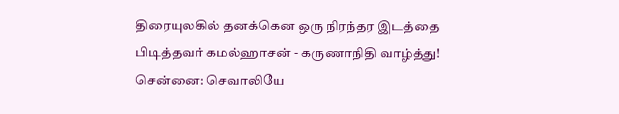திரையுலகில் தனக்கென ஒரு நிரந்தர இடத்தை பிடித்தவர் கமல்ஹாசன் - கருணாநிதி வாழ்த்து!
சென்னை: செவாலியே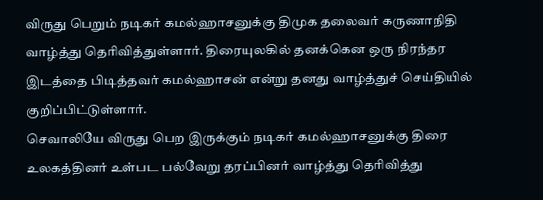விருது பெறும் நடிகர் கமல்ஹாசனுக்கு திமுக தலைவர் கருணாநிதி வாழ்த்து தெரிவித்துள்ளார். திரையுலகில் தனக்கென ஒரு நிரந்தர இடத்தை பிடித்தவர் கமல்ஹாசன் என்று தனது வாழ்த்துச் செய்தியில் குறிப்பிட்டுள்ளார்.
செவாலியே விருது பெற இருக்கும் நடிகர் கமல்ஹாசனுக்கு திரை உலகத்தினர் உள்பட பல்வேறு தரப்பினர் வாழ்த்து தெரிவித்து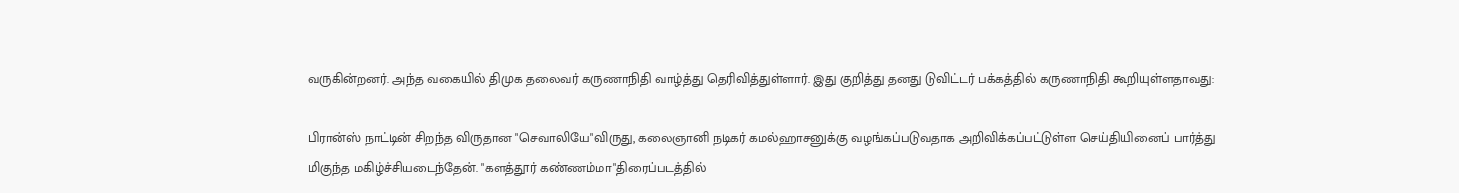வருகின்றனர். அந்த வகையில் திமுக தலைவர் கருணாநிதி வாழ்த்து தெரிவித்துள்ளார். இது குறித்து தனது டுவிட்டர் பக்கத்தில் கருணாநிதி கூறியுள்ளதாவது:

பிரான்ஸ் நாட்டின் சிறந்த விருதான "செவாலியே"விருது, கலைஞானி நடிகர் கமல்ஹாசனுக்கு வழங்கப்படுவதாக அறிவிக்கப்பட்டுள்ள செய்தியினைப் பார்த்து மிகுந்த மகிழ்ச்சியடைந்தேன். "களத்தூர் கண்ணம்மா"திரைப்படத்தில்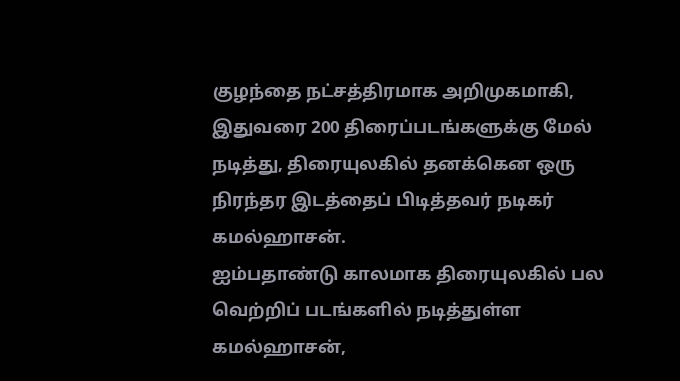குழந்தை நட்சத்திரமாக அறிமுகமாகி, இதுவரை 200 திரைப்படங்களுக்கு மேல் நடித்து, திரையுலகில் தனக்கென ஒரு நிரந்தர இடத்தைப் பிடித்தவர் நடிகர் கமல்ஹாசன்.
ஐம்பதாண்டு காலமாக திரையுலகில் பல வெற்றிப் படங்களில் நடித்துள்ள கமல்ஹாசன்,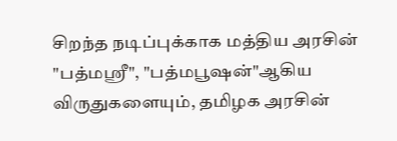சிறந்த நடிப்புக்காக மத்திய அரசின் "பத்மஸ்ரீ", "பத்மபூஷன்"ஆகிய விருதுகளையும், தமிழக அரசின்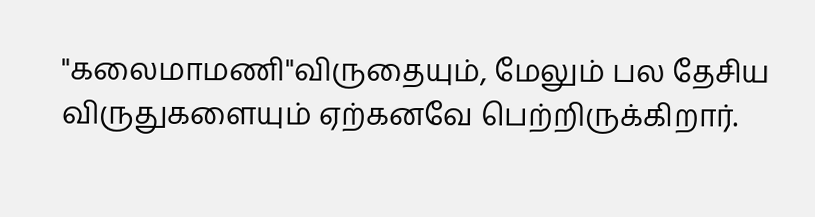"கலைமாமணி"விருதையும், மேலும் பல தேசிய விருதுகளையும் ஏற்கனவே பெற்றிருக்கிறார்.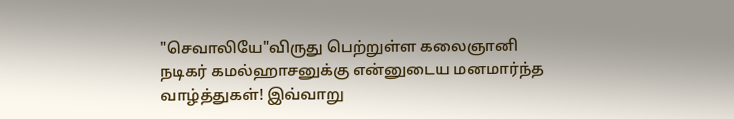"செவாலியே"விருது பெற்றுள்ள கலைஞானி நடிகர் கமல்ஹாசனுக்கு என்னுடைய மனமார்ந்த வாழ்த்துகள்! இவ்வாறு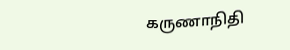கருணாநிதி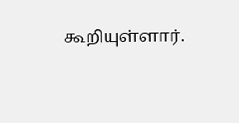கூறியுள்ளார்.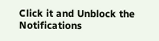Click it and Unblock the Notifications